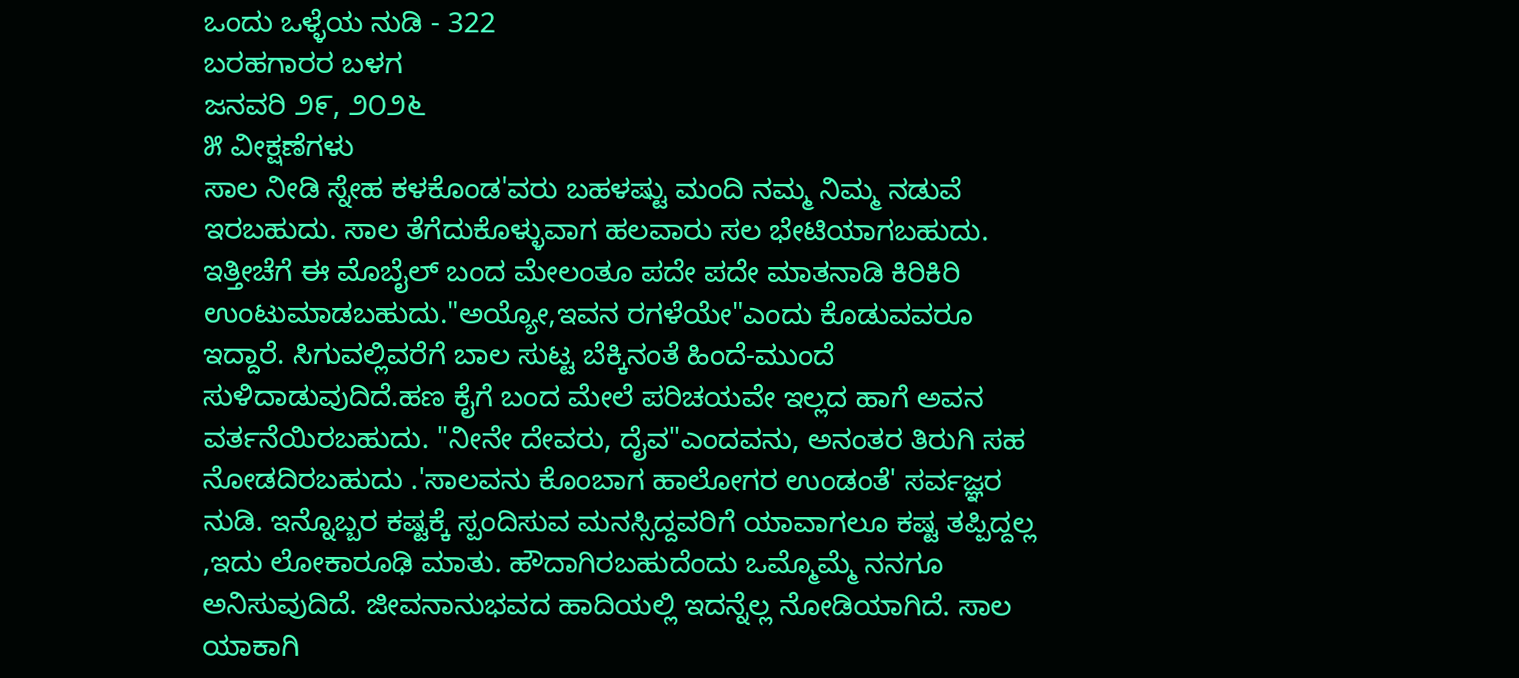ಒಂದು ಒಳ್ಳೆಯ ನುಡಿ - 322
ಬರಹಗಾರರ ಬಳಗ
ಜನವರಿ ೨೯, ೨೦೨೬
೫ ವೀಕ್ಷಣೆಗಳು
ಸಾಲ ನೀಡಿ ಸ್ನೇಹ ಕಳಕೊಂಡ'ವರು ಬಹಳಷ್ಟು ಮಂದಿ ನಮ್ಮ ನಿಮ್ಮ ನಡುವೆ ಇರಬಹುದು. ಸಾಲ ತೆಗೆದುಕೊಳ್ಳುವಾಗ ಹಲವಾರು ಸಲ ಭೇಟಿಯಾಗಬಹುದು. ಇತ್ತೀಚೆಗೆ ಈ ಮೊಬೈಲ್ ಬಂದ ಮೇಲಂತೂ ಪದೇ ಪದೇ ಮಾತನಾಡಿ ಕಿರಿಕಿರಿ ಉಂಟುಮಾಡಬಹುದು."ಅಯ್ಯೋ,ಇವನ ರಗಳೆಯೇ"ಎಂದು ಕೊಡುವವರೂ ಇದ್ದಾರೆ. ಸಿಗುವಲ್ಲಿವರೆಗೆ ಬಾಲ ಸುಟ್ಟ ಬೆಕ್ಕಿನಂತೆ ಹಿಂದೆ-ಮುಂದೆ ಸುಳಿದಾಡುವುದಿದೆ.ಹಣ ಕೈಗೆ ಬಂದ ಮೇಲೆ ಪರಿಚಯವೇ ಇಲ್ಲದ ಹಾಗೆ ಅವನ ವರ್ತನೆಯಿರಬಹುದು. "ನೀನೇ ದೇವರು, ದೈವ"ಎಂದವನು, ಅನಂತರ ತಿರುಗಿ ಸಹ ನೋಡದಿರಬಹುದು .'ಸಾಲವನು ಕೊಂಬಾಗ ಹಾಲೋಗರ ಉಂಡಂತೆ' ಸರ್ವಜ್ಞರ ನುಡಿ. ಇನ್ನೊಬ್ಬರ ಕಷ್ಟಕ್ಕೆ ಸ್ಪಂದಿಸುವ ಮನಸ್ಸಿದ್ದವರಿಗೆ ಯಾವಾಗಲೂ ಕಷ್ಟ ತಪ್ಪಿದ್ದಲ್ಲ ,ಇದು ಲೋಕಾರೂಢಿ ಮಾತು. ಹೌದಾಗಿರಬಹುದೆಂದು ಒಮ್ಮೊಮ್ಮೆ ನನಗೂ ಅನಿಸುವುದಿದೆ. ಜೀವನಾನುಭವದ ಹಾದಿಯಲ್ಲಿ ಇದನ್ನೆಲ್ಲ ನೋಡಿಯಾಗಿದೆ. ಸಾಲ ಯಾಕಾಗಿ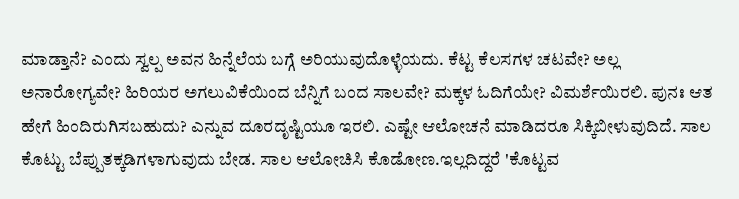ಮಾಡ್ತಾನೆ? ಎಂದು ಸ್ವಲ್ಪ ಅವನ ಹಿನ್ನೆಲೆಯ ಬಗ್ಗೆ ಅರಿಯುವುದೊಳ್ಳೆಯದು. ಕೆಟ್ಟ ಕೆಲಸಗಳ ಚಟವೇ? ಅಲ್ಲ ಅನಾರೋಗ್ಯವೇ? ಹಿರಿಯರ ಅಗಲುವಿಕೆಯಿಂದ ಬೆನ್ನಿಗೆ ಬಂದ ಸಾಲವೇ? ಮಕ್ಕಳ ಓದಿಗೆಯೇ? ವಿಮರ್ಶೆಯಿರಲಿ. ಪುನಃ ಆತ ಹೇಗೆ ಹಿಂದಿರುಗಿಸಬಹುದು? ಎನ್ನುವ ದೂರದೃಷ್ಟಿಯೂ ಇರಲಿ. ಎಷ್ಟೇ ಆಲೋಚನೆ ಮಾಡಿದರೂ ಸಿಕ್ಕಿಬೀಳುವುದಿದೆ. ಸಾಲ ಕೊಟ್ಟು ಬೆಪ್ಪುತಕ್ಕಡಿಗಳಾಗುವುದು ಬೇಡ. ಸಾಲ ಆಲೋಚಿಸಿ ಕೊಡೋಣ.ಇಲ್ಲದಿದ್ದರೆ 'ಕೊಟ್ಟವ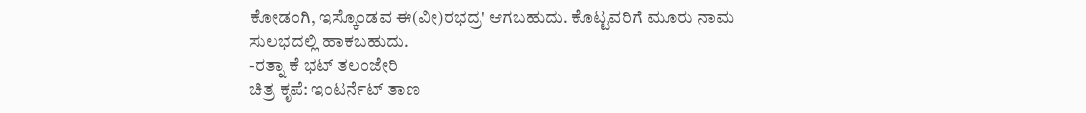ಕೋಡಂಗಿ, ಇಸ್ಕೊಂಡವ ಈ(ವೀ)ರಭದ್ರ' ಆಗಬಹುದು. ಕೊಟ್ಟವರಿಗೆ ಮೂರು ನಾಮ ಸುಲಭದಲ್ಲಿ ಹಾಕಬಹುದು.
-ರತ್ನಾ ಕೆ ಭಟ್ ತಲಂಜೇರಿ
ಚಿತ್ರ ಕೃಪೆ: ಇಂಟರ್ನೆಟ್ ತಾಣ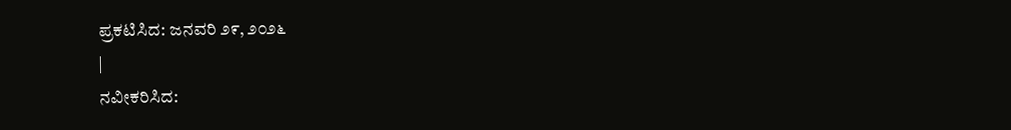ಪ್ರಕಟಿಸಿದ: ಜನವರಿ ೨೯, ೨೦೨೬
|
ನವೀಕರಿಸಿದ: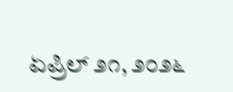ಏಪ್ರಿಲ್ ೨೧, ೨೦೨೬